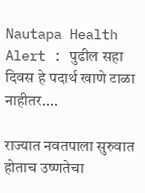Nautapa Health Alert : पुढील सहा दिवस हे पदार्थ खाणे टाळा नाहीतर....

राज्यात नवतपाला सुरुवात होताच उष्णतेचा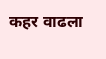कहर वाढला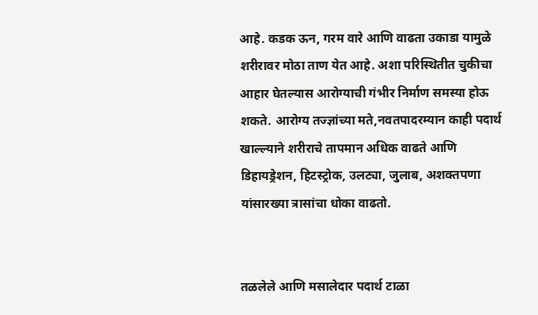आहे. कडक ऊन, गरम वारे आणि वाढता उकाडा यामुळे शरीरावर मोठा ताण येत आहे. अशा परिस्थितीत चुकीचा आहार घेतल्यास आरोग्याची गंभीर निर्माण समस्या होऊ शकते. आरोग्य तज्ज्ञांच्या मते,नवतपादरम्यान काही पदार्थ खाल्ल्याने शरीराचे तापमान अधिक वाढते आणि डिहायड्रेशन, हिटस्ट्रोक, उलट्या, जुलाब, अशक्तपणा यांसारख्या त्रासांचा धोका वाढतो.


तळलेले आणि मसालेदार पदार्थ टाळा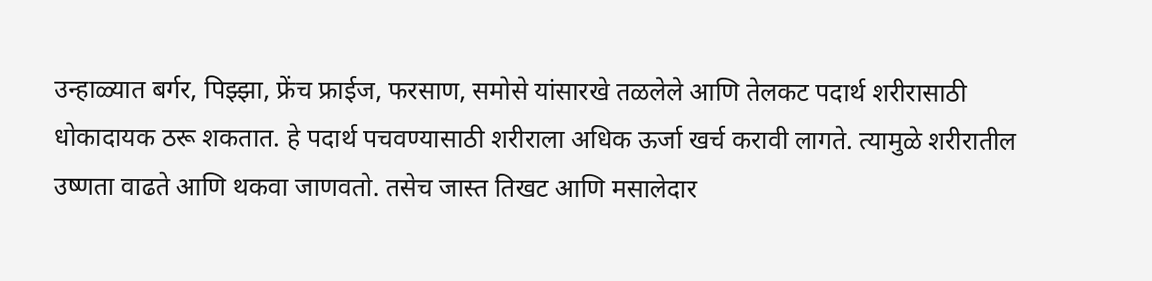उन्हाळ्यात बर्गर, पिझ्झा, फ्रेंच फ्राईज, फरसाण, समोसे यांसारखे तळलेले आणि तेलकट पदार्थ शरीरासाठी धोकादायक ठरू शकतात. हे पदार्थ पचवण्यासाठी शरीराला अधिक ऊर्जा खर्च करावी लागते. त्यामुळे शरीरातील उष्णता वाढते आणि थकवा जाणवतो. तसेच जास्त तिखट आणि मसालेदार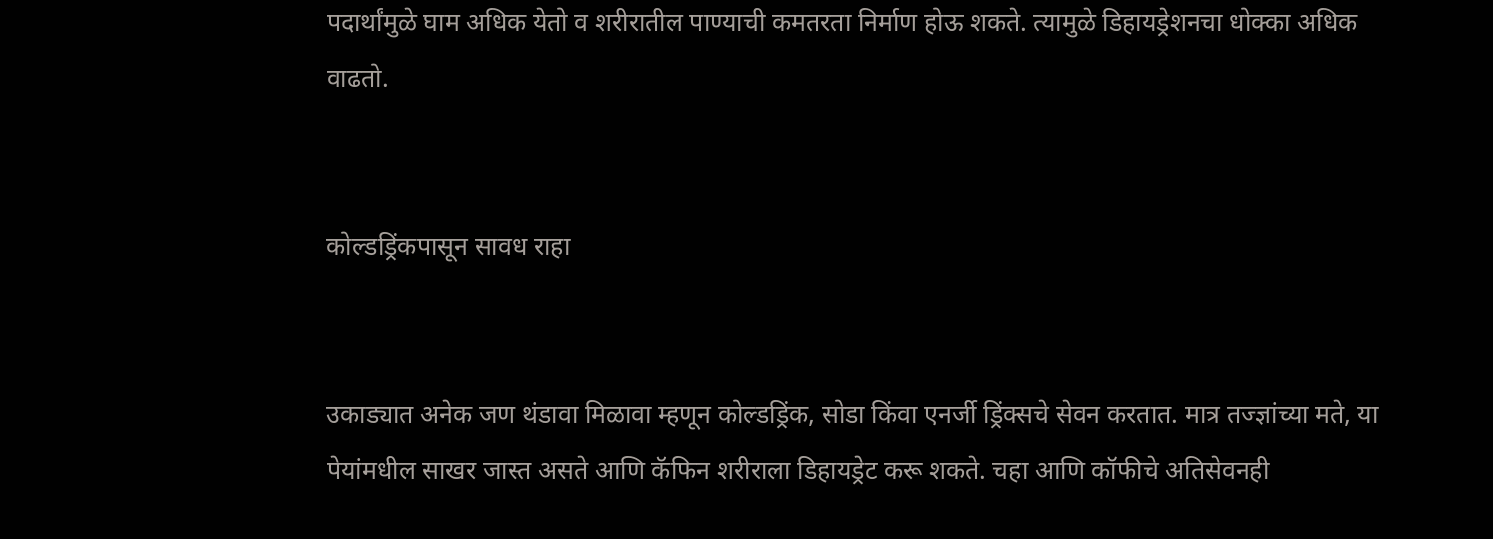पदार्थांमुळे घाम अधिक येतो व शरीरातील पाण्याची कमतरता निर्माण होऊ शकते. त्यामुळे डिहायड्रेशनचा धोक्का अधिक वाढतो.


कोल्डड्रिंकपासून सावध राहा


उकाड्यात अनेक जण थंडावा मिळावा म्हणून कोल्डड्रिंक, सोडा किंवा एनर्जी ड्रिंक्सचे सेवन करतात. मात्र तज्ज्ञांच्या मते, या पेयांमधील साखर जास्त असते आणि कॅफिन शरीराला डिहायड्रेट करू शकते. चहा आणि कॉफीचे अतिसेवनही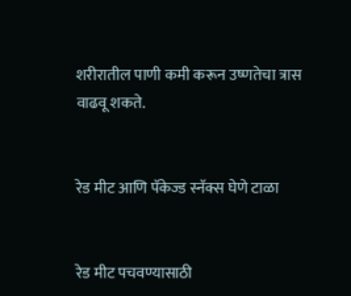शरीरातील पाणी कमी करून उष्णतेचा त्रास वाढवू शकते.


रेड मीट आणि पॅकेज्ड स्नॅक्स घेणे टाळा


रेड मीट पचवण्यासाठी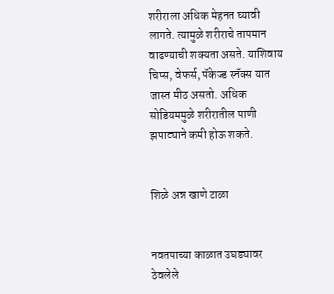शरीराला अधिक मेहनत घ्यावी लागते. त्यामुळे शरीराचे तापमान वाढण्याची शक्यता असते. याशिवाय चिप्स, वेफर्स, पॅकेज्ड स्नॅक्स यात जास्त मीठ असतो. अधिक सोडियममुळे शरीरातील पाणी झपाट्याने कमी होऊ शकते.


शिळे अन्न खाणे टाळा


नवतपाच्या काळात उघड्यावर ठेवलेले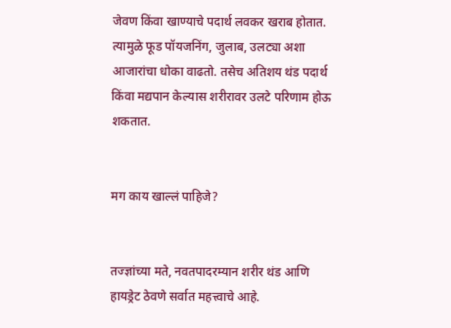जेवण किंवा खाण्याचे पदार्थ लवकर खराब होतात. त्यामुळे फूड पॉयजनिंग, जुलाब, उलट्या अशा आजारांचा धोका वाढतो. तसेच अतिशय थंड पदार्थ किंवा मद्यपान केल्यास शरीरावर उलटे परिणाम होऊ शकतात.


मग काय खाल्लं पाहिजे?


तज्ज्ञांच्या मते, नवतपादरम्यान शरीर थंड आणि हायड्रेट ठेवणे सर्वात महत्त्वाचे आहे.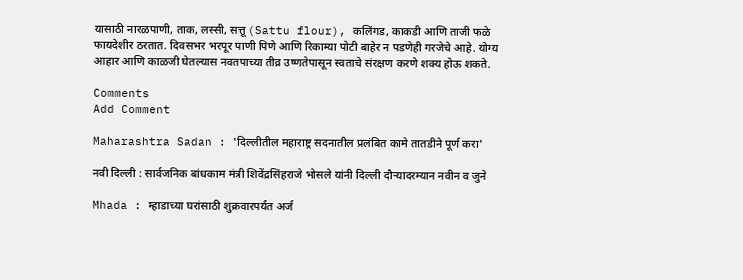यासाठी नारळपाणी, ताक, लस्सी, सत्तू (Sattu flour), कलिंगड, काकडी आणि ताजी फळे फायदेशीर ठरतात. दिवसभर भरपूर पाणी पिणे आणि रिकाम्या पोटी बाहेर न पडणेही गरजेचे आहे. योग्य आहार आणि काळजी घेतल्यास नवतपाच्या तीव्र उष्णतेपासून स्वताचे संरक्षण करणे शक्य होऊ शकते.

Comments
Add Comment

Maharashtra Sadan : 'दिल्लीतील महाराष्ट्र सदनातील प्रलंबित कामे तातडीने पूर्ण करा'

नवी दिल्ली : सार्वजनिक बांधकाम मंत्री शिवेंद्रसिंहराजे भोसले यांनी दिल्ली दौऱ्यादरम्यान नवीन व जुने

Mhada : म्हाडाच्या घरांसाठी शुक्रवारपर्यंत अर्ज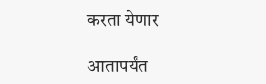करता येणार

आतापर्यंत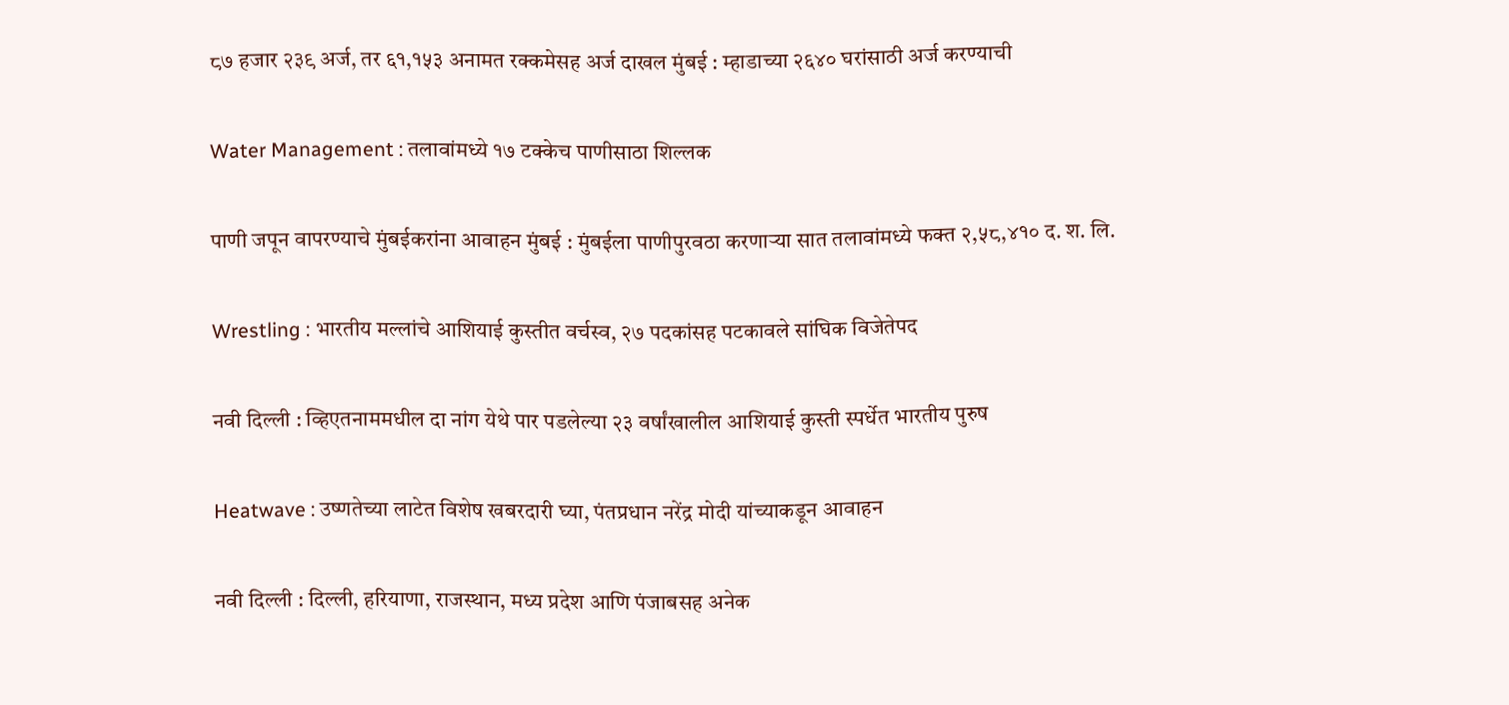८७ हजार २३९ अर्ज, तर ६१,१५३ अनामत रक्कमेसह अर्ज दाखल मुंबई : म्हाडाच्या २६४० घरांसाठी अर्ज करण्याची

Water Management : तलावांमध्ये १७ टक्केच पाणीसाठा शिल्लक

पाणी जपून वापरण्याचे मुंबईकरांना आवाहन मुंबई : मुंबईला पाणीपुरवठा करणाऱ्या सात तलावांमध्ये फक्त २,५८,४१० द. श. लि.

Wrestling : भारतीय मल्लांचे आशियाई कुस्तीत वर्चस्व, २७ पदकांसह पटकावले सांघिक विजेतेपद

नवी दिल्ली : व्हिएतनाममधील दा नांग येथे पार पडलेल्या २३ वर्षांखालील आशियाई कुस्ती स्पर्धेत भारतीय पुरुष

Heatwave : उष्णतेच्या लाटेत विशेष खबरदारी घ्या, पंतप्रधान नरेंद्र मोदी यांच्याकडून आवाहन

नवी दिल्ली : दिल्ली, हरियाणा, राजस्थान, मध्य प्रदेश आणि पंजाबसह अनेक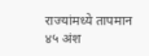राज्यांमध्ये तापमान ४५ अंश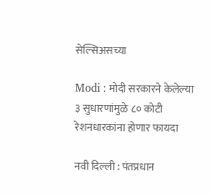सेल्सिअसच्या

Modi : मोदी सरकारने केलेल्या ३ सुधारणांमुळे ८० कोटी रेशनधारकांना होणार फायदा

नवी दिल्ली : पंतप्रधान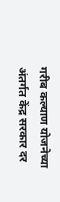गरीब कल्याण योजनेच्या अंतर्गत केंद्र सरकार दर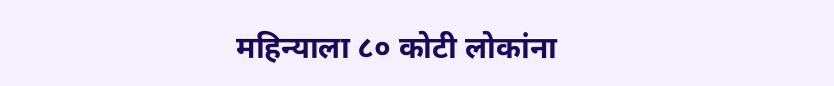महिन्याला ८० कोटी लोकांना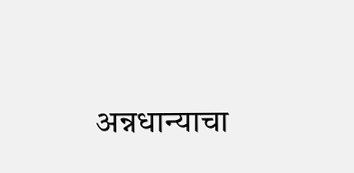अन्नधान्याचा